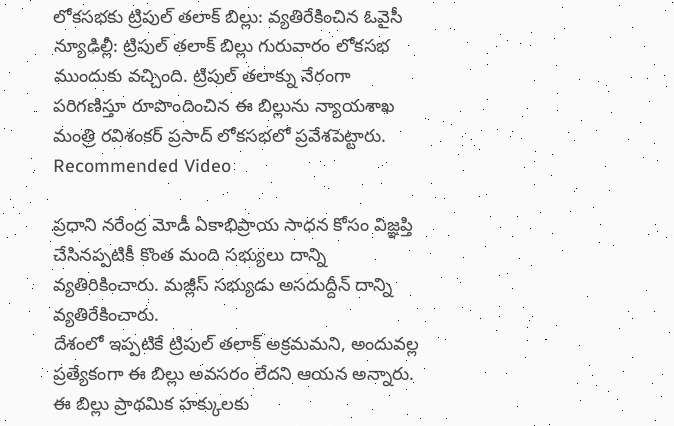లోకసభకు ట్రిపుల్ తలాక్ బిల్లు: వ్యతిరేకించిన ఓవైసీ
న్యూఢిల్లీ: ట్రిపుల్ తలాక్ బిల్లు గురువారం లోకసభ ముందుకు వచ్చింది. ట్రిపుల్ తలాక్ను నేరంగా పరిగణిస్తూ రూపొందించిన ఈ బిల్లును న్యాయశాఖ మంత్రి రవిశంకర్ ప్రసాద్ లోకసభలో ప్రవేశపెట్టారు.
Recommended Video

ప్రధాని నరేంద్ర మోడీ ఏకాభిప్రాయ సాధన కోసం విజ్ఞప్తి చేసినప్పటికీ కొంత మంది సభ్యులు దాన్ని వ్యతిరికించారు. మజ్లీస్ సభ్యుడు అసదుద్దీన్ దాన్ని వ్యతిరేకించారు.
దేశంలో ఇప్పటికే ట్రిపుల్ తలాక్ అక్రమమని, అందువల్ల ప్రత్యేకంగా ఈ బిల్లు అవసరం లేదని ఆయన అన్నారు. ఈ బిల్లు ప్రాథమిక హక్కులకు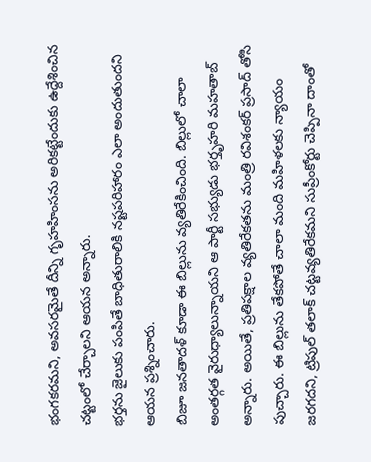భంగకరమని, అవసరమైతే దీన్ని గృహహింసను అరికట్టేందుకు ఉద్దేశించిన చట్టంలో చేర్చాలని ఆయన అన్నారు.
భర్తను జైలుకు పంపితే బాధితురాలికి నష్టపరిహారం ఎలా అందుతుందని ఆయన ప్రశ్నించారు.
బిజూ జనతాదళ్ కూడా ఈ బిల్లును వ్యతిరేకించింది. బిల్లులో చాలా అంతర్గత వైరుధ్యాలున్నాయని ఆ పార్టీ సభ్యుడు భర్తృహరి మహతాబ్ అన్నారు. అయితే, ప్రతిపక్షాల వ్యతిరేకతను మంత్రి రవిశంకర్ ప్రసాద్ తోసి పుచ్చారు. ఈ బిల్లును తేకపోతే చాలా మంది మహిళలకు న్యాయం జరగదని, ట్రిపుల్ తలాక్ చట్టవ్యతిరేకమని సుప్రీంకోర్టు చెప్పినా దాంతో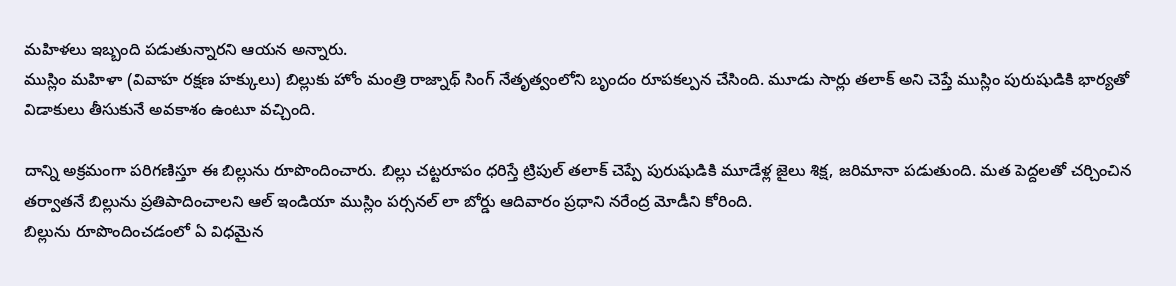మహిళలు ఇబ్బంది పడుతున్నారని ఆయన అన్నారు.
ముస్లిం మహిళా (వివాహ రక్షణ హక్కులు) బిల్లుకు హోం మంత్రి రాజ్నాథ్ సింగ్ నేతృత్వంలోని బృందం రూపకల్పన చేసింది. మూడు సార్లు తలాక్ అని చెప్తే ముస్లిం పురుషుడికి భార్యతో విడాకులు తీసుకునే అవకాశం ఉంటూ వచ్చింది.

దాన్ని అక్రమంగా పరిగణిస్తూ ఈ బిల్లును రూపొందించారు. బిల్లు చట్టరూపం ధరిస్తే ట్రిపుల్ తలాక్ చెప్పే పురుషుడికి మూడేళ్ల జైలు శిక్ష, జరిమానా పడుతుంది. మత పెద్దలతో చర్చించిన తర్వాతనే బిల్లును ప్రతిపాదించాలని ఆల్ ఇండియా ముస్లిం పర్సనల్ లా బోర్డు ఆదివారం ప్రధాని నరేంద్ర మోడీని కోరింది.
బిల్లును రూపొందించడంలో ఏ విధమైన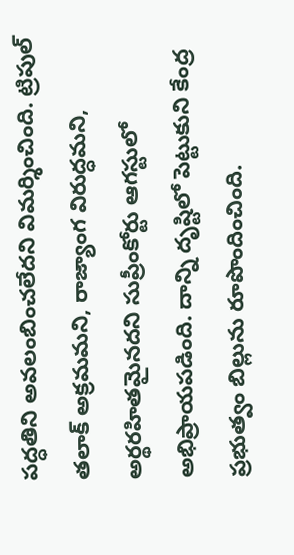పద్ధతిని అవలంబించలేదని విమర్శించింది. ట్రిపుల్ తలాక్ అక్రమమని, రాజ్యాంగ విరుద్ధమని, అర్థరహితమైనదని సుప్రీంకోర్టు ఆగస్టులో అభిప్రాయపడింది. దాన్ని దృష్టిలో పెట్టుకుని కేంద్ర ప్రభుత్వం బిల్లును రూపొందించింది.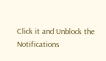Click it and Unblock the Notifications